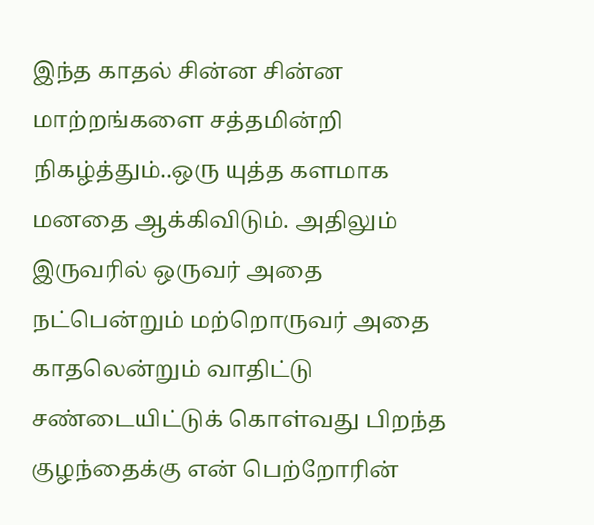இந்த காதல் சின்ன சின்ன மாற்றங்களை சத்தமின்றி நிகழ்த்தும்..ஒரு யுத்த களமாக மனதை ஆக்கிவிடும். அதிலும் இருவரில் ஒருவர் அதை நட்பென்றும் மற்றொருவர் அதை காதலென்றும் வாதிட்டு சண்டையிட்டுக் கொள்வது பிறந்த குழந்தைக்கு என் பெற்றோரின்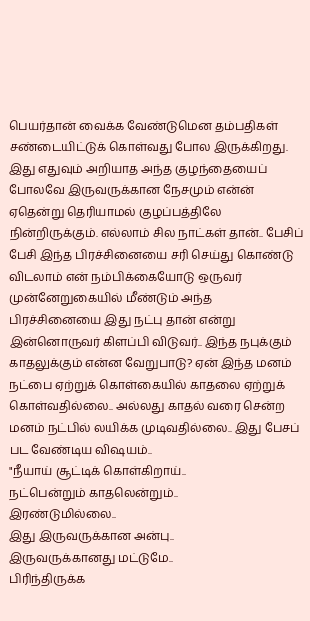பெயர்தான் வைக்க வேண்டுமென தம்பதிகள் சண்டையிட்டுக் கொள்வது போல இருக்கிறது. இது எதுவும் அறியாத அந்த குழந்தையைப் போலவே இருவருக்கான நேசமும் என்ன் ஏதென்று தெரியாமல் குழப்பத்திலே நின்றிருக்கும். எல்லாம் சில நாட்கள் தான்.. பேசிப் பேசி இந்த பிரச்சினையை சரி செய்து கொண்டு விடலாம் என் நம்பிக்கையோடு ஒருவர் முன்னேறுகையில் மீண்டும் அந்த பிரச்சினையை இது நட்பு தான் என்று இன்னொருவர் கிளப்பி விடுவர்.. இந்த நபுக்கும் காதலுக்கும் என்ன வேறுபாடு? ஏன் இந்த மனம் நட்பை ஏற்றுக் கொள்கையில் காதலை ஏற்றுக் கொள்வதில்லை.. அல்லது காதல் வரை சென்ற மனம் நட்பில் லயிக்க முடிவதில்லை.. இது பேசப் பட வேண்டிய விஷயம்..
"நீயாய் சூட்டிக் கொள்கிறாய்..
நட்பென்றும் காதலென்றும்..
இரண்டுமில்லை..
இது இருவருக்கான அன்பு..
இருவருக்கானது மட்டுமே..
பிரிந்திருக்க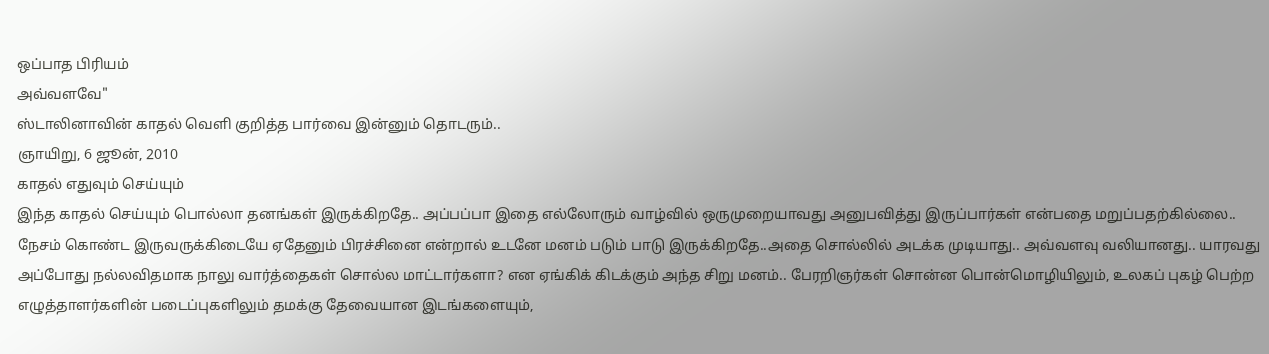ஒப்பாத பிரியம்
அவ்வளவே"
ஸ்டாலினாவின் காதல் வெளி குறித்த பார்வை இன்னும் தொடரும்..
ஞாயிறு, 6 ஜூன், 2010
காதல் எதுவும் செய்யும்
இந்த காதல் செய்யும் பொல்லா தனங்கள் இருக்கிறதே.. அப்பப்பா இதை எல்லோரும் வாழ்வில் ஒருமுறையாவது அனுபவித்து இருப்பார்கள் என்பதை மறுப்பதற்கில்லை.. நேசம் கொண்ட இருவருக்கிடையே ஏதேனும் பிரச்சினை என்றால் உடனே மனம் படும் பாடு இருக்கிறதே..அதை சொல்லில் அடக்க முடியாது.. அவ்வளவு வலியானது.. யாரவது அப்போது நல்லவிதமாக நாலு வார்த்தைகள் சொல்ல மாட்டார்களா? என ஏங்கிக் கிடக்கும் அந்த சிறு மனம்.. பேரறிஞர்கள் சொன்ன பொன்மொழியிலும், உலகப் புகழ் பெற்ற எழுத்தாளர்களின் படைப்புகளிலும் தமக்கு தேவையான இடங்களையும்,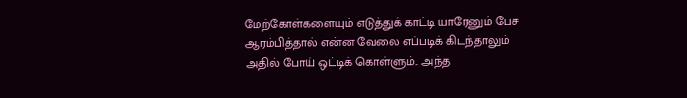மேற்கோள்களையும் எடுத்துக் காட்டி யாரேனும் பேச ஆரம்பித்தால் என்ன வேலை எப்படிக் கிடந்தாலும் அதில் போய் ஒட்டிக் கொள்ளும்.. அந்த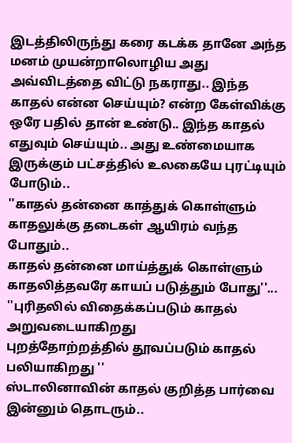இடத்திலிருந்து கரை கடக்க தானே அந்த மனம் முயன்றாலொழிய அது அவ்விடத்தை விட்டு நகராது.. இந்த காதல் என்ன செய்யும்? என்ற கேள்விக்கு ஒரே பதில் தான் உண்டு.. இந்த காதல் எதுவும் செய்யும்.. அது உண்மையாக இருக்கும் பட்சத்தில் உலகையே புரட்டியும் போடும்..
''காதல் தன்னை காத்துக் கொள்ளும்
காதலுக்கு தடைகள் ஆயிரம் வந்த போதும்..
காதல் தன்னை மாய்த்துக் கொள்ளும்
காதலித்தவரே காயப் படுத்தும் போது''...
''புரிதலில் விதைக்கப்படும் காதல்
அறுவடையாகிறது
புறத்தோற்றத்தில் தூவப்படும் காதல்
பலியாகிறது ''
ஸ்டாலினாவின் காதல் குறித்த பார்வை இன்னும் தொடரும்..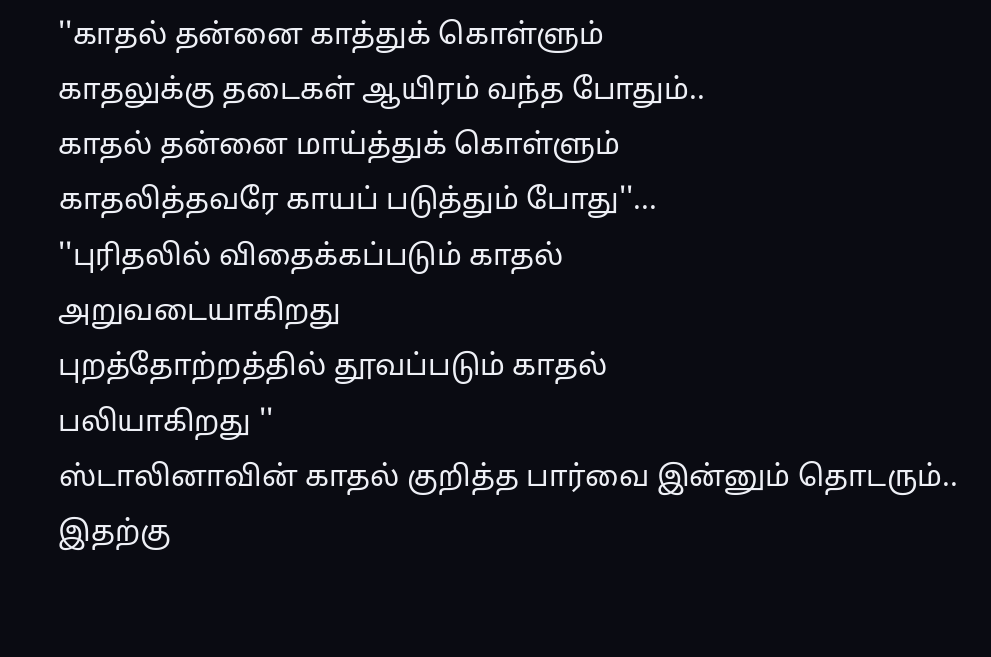''காதல் தன்னை காத்துக் கொள்ளும்
காதலுக்கு தடைகள் ஆயிரம் வந்த போதும்..
காதல் தன்னை மாய்த்துக் கொள்ளும்
காதலித்தவரே காயப் படுத்தும் போது''...
''புரிதலில் விதைக்கப்படும் காதல்
அறுவடையாகிறது
புறத்தோற்றத்தில் தூவப்படும் காதல்
பலியாகிறது ''
ஸ்டாலினாவின் காதல் குறித்த பார்வை இன்னும் தொடரும்..
இதற்கு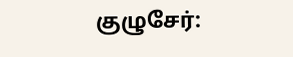குழுசேர்: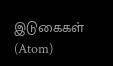இடுகைகள் (Atom)